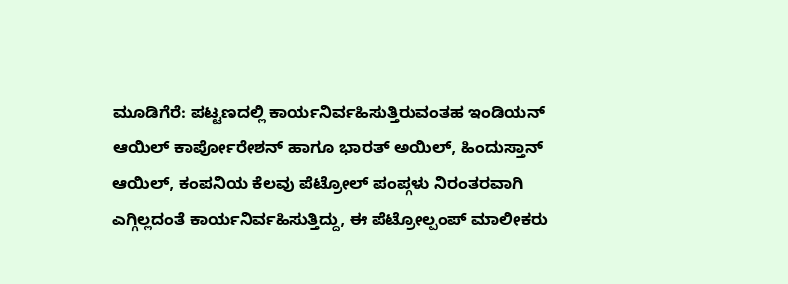ಮೂಡಿಗೆರೆ: ಪಟ್ಟಣದಲ್ಲಿ ಕಾರ್ಯನಿರ್ವಹಿಸುತ್ತಿರುವಂತಹ ಇಂಡಿಯನ್ ಆಯಿಲ್ ಕಾರ್ಪೋರೇಶನ್ ಹಾಗೂ ಭಾರತ್ ಅಯಿಲ್, ಹಿಂದುಸ್ತಾನ್ ಆಯಿಲ್, ಕಂಪನಿಯ ಕೆಲವು ಪೆಟ್ರೋಲ್ ಪಂಪ್ಗಳು ನಿರಂತರವಾಗಿ ಎಗ್ಗಿಲ್ಲದಂತೆ ಕಾರ್ಯನಿರ್ವಹಿಸುತ್ತಿದ್ದು, ಈ ಪೆಟ್ರೋಲ್ಪಂಪ್ ಮಾಲೀಕರು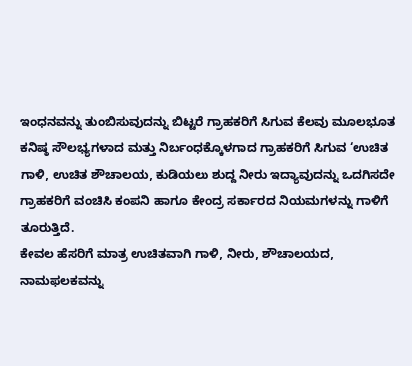ಇಂಧನವನ್ನು ತುಂಬಿಸುವುದನ್ನು ಬಿಟ್ಟರೆ ಗ್ರಾಹಕರಿಗೆ ಸಿಗುವ ಕೆಲವು ಮೂಲಭೂತ ಕನಿಷ್ಠ ಸೌಲಭ್ಯಗಳಾದ ಮತ್ತು ನಿರ್ಬಂಧಕ್ಕೊಳಗಾದ ಗ್ರಾಹಕರಿಗೆ ಸಿಗುವ ‘ಉಚಿತ ಗಾಳಿ, ಉಚಿತ ಶೌಚಾಲಯ, ಕುಡಿಯಲು ಶುದ್ದ ನೀರು ಇದ್ಯಾವುದನ್ನು ಒದಗಿಸದೇ ಗ್ರಾಹಕರಿಗೆ ವಂಚಿಸಿ ಕಂಪನಿ ಹಾಗೂ ಕೇಂದ್ರ ಸರ್ಕಾರದ ನಿಯಮಗಳನ್ನು ಗಾಳಿಗೆ ತೂರುತ್ತಿದೆ.
ಕೇವಲ ಹೆಸರಿಗೆ ಮಾತ್ರ ಉಚಿತವಾಗಿ ಗಾಳಿ, ನೀರು, ಶೌಚಾಲಯದ, ನಾಮಫಲಕವನ್ನು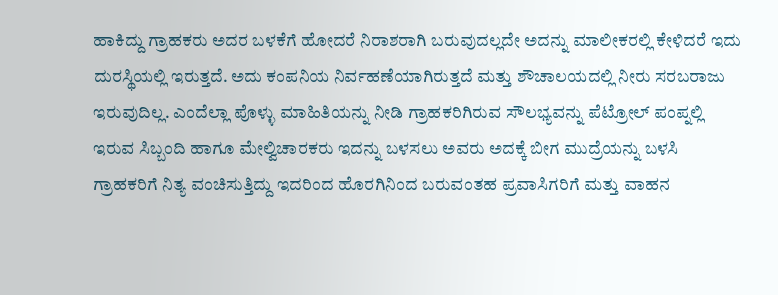ಹಾಕಿದ್ದು ಗ್ರಾಹಕರು ಅದರ ಬಳಕೆಗೆ ಹೋದರೆ ನಿರಾಶರಾಗಿ ಬರುವುದಲ್ಲದೇ ಅದನ್ನು ಮಾಲೀಕರಲ್ಲಿ ಕೇಳಿದರೆ ಇದು ದುರಸ್ಥಿಯಲ್ಲಿ ಇರುತ್ತದೆ. ಅದು ಕಂಪನಿಯ ನಿರ್ವಹಣೆಯಾಗಿರುತ್ತದೆ ಮತ್ತು ಶೌಚಾಲಯದಲ್ಲಿ ನೀರು ಸರಬರಾಜು ಇರುವುದಿಲ್ಲ. ಎಂದೆಲ್ಲಾ ಪೊಳ್ಳು ಮಾಹಿತಿಯನ್ನು ನೀಡಿ ಗ್ರಾಹಕರಿಗಿರುವ ಸೌಲಭ್ಯವನ್ನು ಪೆಟ್ರೋಲ್ ಪಂಪ್ನಲ್ಲಿ ಇರುವ ಸಿಬ್ಬಂದಿ ಹಾಗೂ ಮೇಲ್ವಿಚಾರಕರು ಇದನ್ನು ಬಳಸಲು ಅವರು ಅದಕ್ಕೆ ಬೀಗ ಮುದ್ರೆಯನ್ನು ಬಳಸಿ ಗ್ರಾಹಕರಿಗೆ ನಿತ್ಯ ವಂಚಿಸುತ್ತಿದ್ದು ಇದರಿಂದ ಹೊರಗಿನಿಂದ ಬರುವಂತಹ ಪ್ರವಾಸಿಗರಿಗೆ ಮತ್ತು ವಾಹನ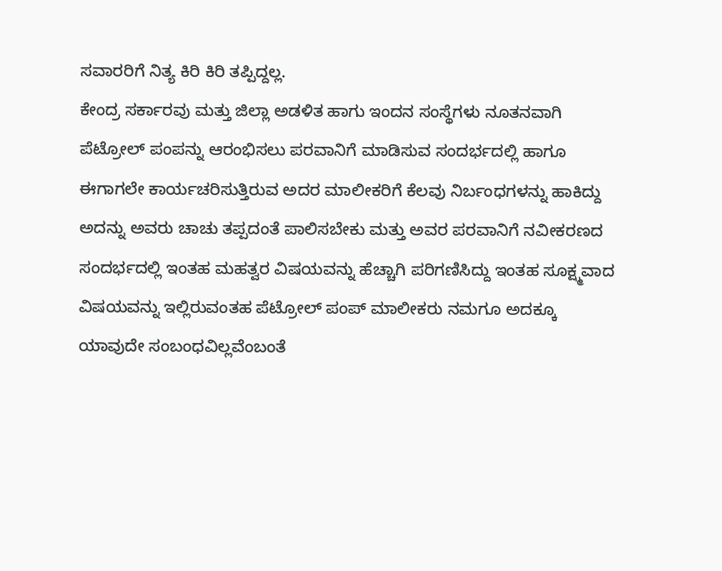ಸವಾರರಿಗೆ ನಿತ್ಯ ಕಿರಿ ಕಿರಿ ತಪ್ಪಿದ್ದಲ್ಲ.
ಕೇಂದ್ರ ಸರ್ಕಾರವು ಮತ್ತು ಜಿಲ್ಲಾ ಅಡಳಿತ ಹಾಗು ಇಂದನ ಸಂಸ್ಥೆಗಳು ನೂತನವಾಗಿ ಪೆಟ್ರೋಲ್ ಪಂಪನ್ನು ಆರಂಭಿಸಲು ಪರವಾನಿಗೆ ಮಾಡಿಸುವ ಸಂದರ್ಭದಲ್ಲಿ ಹಾಗೂ ಈಗಾಗಲೇ ಕಾರ್ಯಚರಿಸುತ್ತಿರುವ ಅದರ ಮಾಲೀಕರಿಗೆ ಕೆಲವು ನಿರ್ಬಂಧಗಳನ್ನು ಹಾಕಿದ್ದು ಅದನ್ನು ಅವರು ಚಾಚು ತಪ್ಪದಂತೆ ಪಾಲಿಸಬೇಕು ಮತ್ತು ಅವರ ಪರವಾನಿಗೆ ನವೀಕರಣದ ಸಂದರ್ಭದಲ್ಲಿ ಇಂತಹ ಮಹತ್ವರ ವಿಷಯವನ್ನು ಹೆಚ್ಚಾಗಿ ಪರಿಗಣಿಸಿದ್ದು ಇಂತಹ ಸೂಕ್ಷ್ಮವಾದ ವಿಷಯವನ್ನು ಇಲ್ಲಿರುವಂತಹ ಪೆಟ್ರೋಲ್ ಪಂಪ್ ಮಾಲೀಕರು ನಮಗೂ ಅದಕ್ಕೂ ಯಾವುದೇ ಸಂಬಂಧವಿಲ್ಲವೆಂಬಂತೆ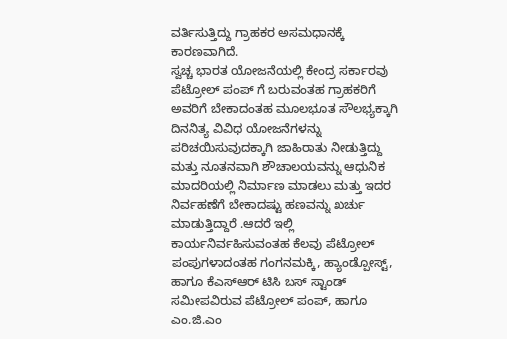ವರ್ತಿಸುತ್ತಿದ್ದು ಗ್ರಾಹಕರ ಅಸಮಧಾನಕ್ಕೆ ಕಾರಣವಾಗಿದೆ.
ಸ್ವಚ್ಚ ಭಾರತ ಯೋಜನೆಯಲ್ಲಿ ಕೇಂದ್ರ ಸರ್ಕಾರವು ಪೆಟ್ರೋಲ್ ಪಂಪ್ ಗೆ ಬರುವಂತಹ ಗ್ರಾಹಕರಿಗೆ ಅವರಿಗೆ ಬೇಕಾದಂತಹ ಮೂಲಭೂತ ಸೌಲಭ್ಯಕ್ಕಾಗಿ ದಿನನಿತ್ಯ ವಿವಿಧ ಯೋಜನೆಗಳನ್ನು ಪರಿಚಯಿಸುವುದಕ್ಕಾಗಿ ಜಾಹಿರಾತು ನೀಡುತ್ತಿದ್ದು ಮತ್ತು ನೂತನವಾಗಿ ಶೌಚಾಲಯವನ್ನು ಆಧುನಿಕ ಮಾದರಿಯಲ್ಲಿ ನಿರ್ಮಾಣ ಮಾಡಲು ಮತ್ತು ಇದರ ನಿರ್ವಹಣೆಗೆ ಬೇಕಾದಷ್ಟು ಹಣವನ್ನು ಖರ್ಚು ಮಾಡುತ್ತಿದ್ದಾರೆ .ಆದರೆ ಇಲ್ಲಿ ಕಾರ್ಯನಿರ್ವಹಿಸುವಂತಹ ಕೆಲವು ಪೆಟ್ರೋಲ್ ಪಂಪುಗಳಾದಂತಹ ಗಂಗನಮಕ್ಕಿ, ಹ್ಯಾಂಡ್ಪೋಸ್ಟ್, ಹಾಗೂ ಕೆಎಸ್ಆರ್ ಟಿಸಿ ಬಸ್ ಸ್ಟಾಂಡ್ ಸಮೀಪವಿರುವ ಪೆಟ್ರೋಲ್ ಪಂಪ್, ಹಾಗೂ ಎಂ.ಜಿ.ಎಂ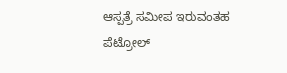ಆಸ್ಪತ್ರೆ ಸಮೀಪ ಇರುವಂತಹ ಪೆಟ್ರೋಲ್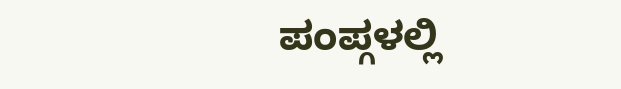ಪಂಪ್ಗಳಲ್ಲಿ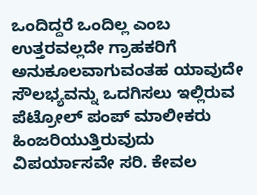ಒಂದಿದ್ದರೆ ಒಂದಿಲ್ಲ ಎಂಬ ಉತ್ತರವಲ್ಲದೇ ಗ್ರಾಹಕರಿಗೆ ಅನುಕೂಲವಾಗುವಂತಹ ಯಾವುದೇ ಸೌಲಭ್ಯವನ್ನು ಒದಗಿಸಲು ಇಲ್ಲಿರುವ ಪೆಟ್ರೋಲ್ ಪಂಪ್ ಮಾಲೀಕರು ಹಿಂಜರಿಯುತ್ತಿರುವುದು ವಿಪರ್ಯಾಸವೇ ಸರಿ. ಕೇವಲ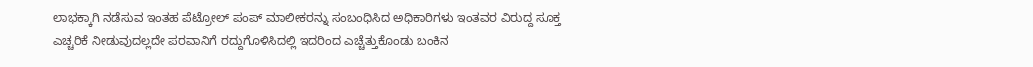ಲಾಭಕ್ಕಾಗಿ ನಡೆಸುವ ಇಂತಹ ಪೆಟ್ರೋಲ್ ಪಂಪ್ ಮಾಲೀಕರನ್ನು ಸಂಬಂಧಿಸಿದ ಅಧಿಕಾರಿಗಳು ಇಂತವರ ವಿರುದ್ದ ಸೂಕ್ತ ಎಚ್ಚರಿಕೆ ನೀಡುವುದಲ್ಲದೇ ಪರವಾನಿಗೆ ರದ್ದುಗೊಳಿಸಿದಲ್ಲಿ ಇದರಿಂದ ಎಚ್ಚೆತ್ತುಕೊಂಡು ಬಂಕಿನ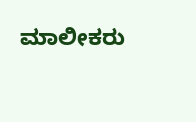ಮಾಲೀಕರು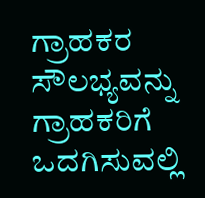ಗ್ರಾಹಕರ ಸೌಲಭ್ಯವನ್ನು ಗ್ರಾಹಕರಿಗೆ ಒದಗಿಸುವಲ್ಲಿ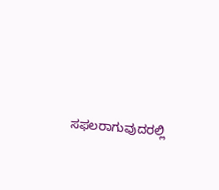ಸಫಲರಾಗುವುದರಲ್ಲಿ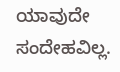ಯಾವುದೇ ಸಂದೇಹವಿಲ್ಲ.